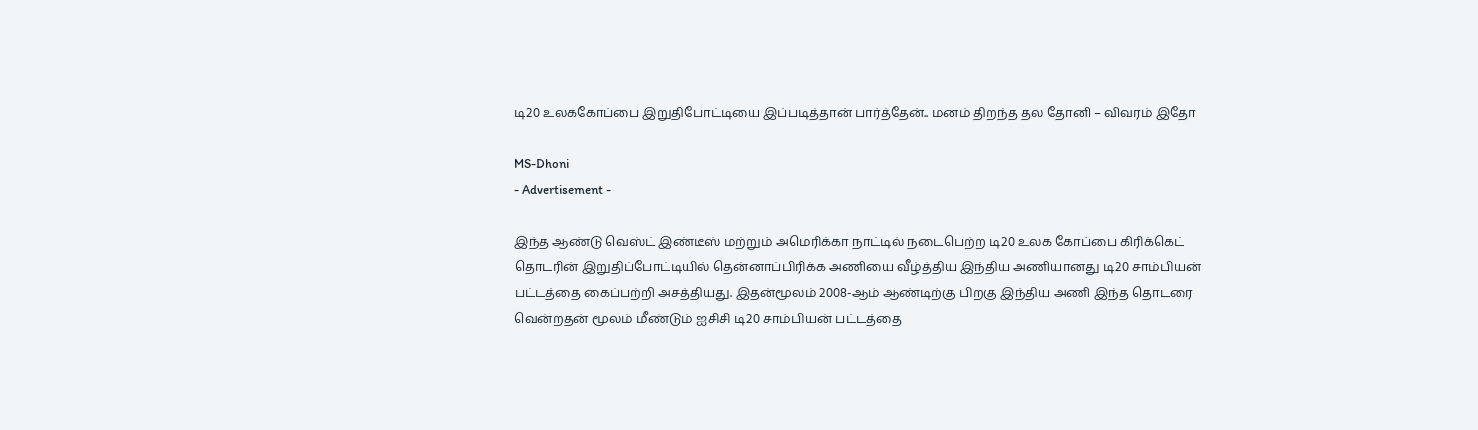டி20 உலககோப்பை இறுதிபோட்டியை இப்படித்தான் பார்த்தேன்.. மனம் திறந்த தல தோனி – விவரம் இதோ

MS-Dhoni
- Advertisement -

இந்த ஆண்டு வெஸ்ட் இண்டீஸ் மற்றும் அமெரிக்கா நாட்டில் நடைபெற்ற டி20 உலக கோப்பை கிரிக்கெட் தொடரின் இறுதிப்போட்டியில் தென்னாப்பிரிக்க அணியை வீழ்த்திய இந்திய அணியானது டி20 சாம்பியன் பட்டத்தை கைப்பற்றி அசத்தியது. இதன்மூலம் 2008-ஆம் ஆண்டிற்கு பிறகு இந்திய அணி இந்த தொடரை வென்றதன் மூலம் மீண்டும் ஐசிசி டி20 சாம்பியன் பட்டத்தை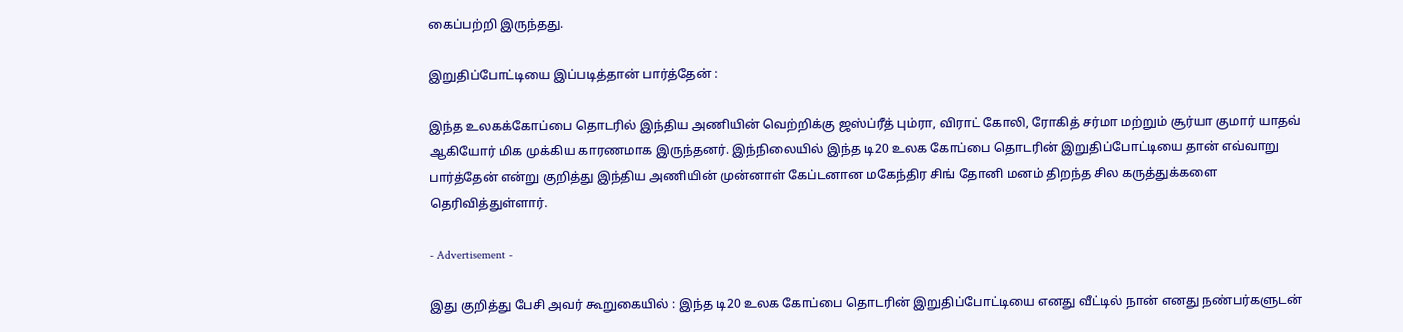கைப்பற்றி இருந்தது.

இறுதிப்போட்டியை இப்படித்தான் பார்த்தேன் :

இந்த உலகக்கோப்பை தொடரில் இந்திய அணியின் வெற்றிக்கு ஜஸ்ப்ரீத் பும்ரா, விராட் கோலி, ரோகித் சர்மா மற்றும் சூர்யா குமார் யாதவ் ஆகியோர் மிக முக்கிய காரணமாக இருந்தனர். இந்நிலையில் இந்த டி20 உலக கோப்பை தொடரின் இறுதிப்போட்டியை தான் எவ்வாறு பார்த்தேன் என்று குறித்து இந்திய அணியின் முன்னாள் கேப்டனான மகேந்திர சிங் தோனி மனம் திறந்த சில கருத்துக்களை தெரிவித்துள்ளார்.

- Advertisement -

இது குறித்து பேசி அவர் கூறுகையில் : இந்த டி20 உலக கோப்பை தொடரின் இறுதிப்போட்டியை எனது வீட்டில் நான் எனது நண்பர்களுடன்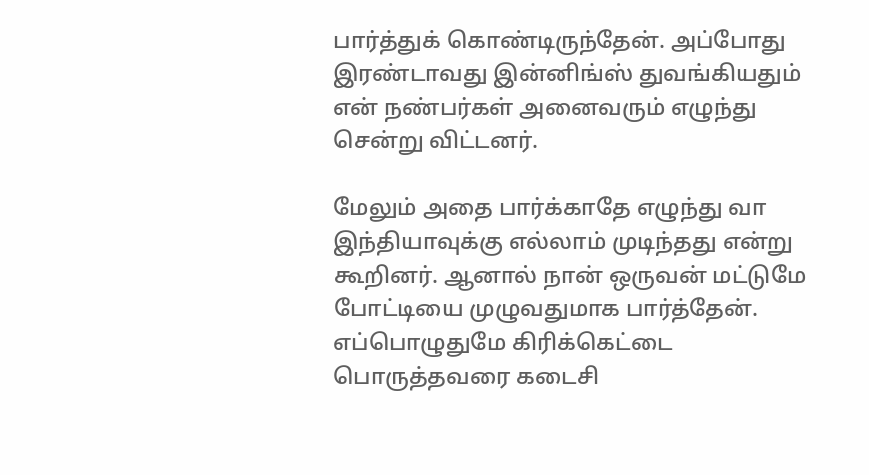பார்த்துக் கொண்டிருந்தேன். அப்போது இரண்டாவது இன்னிங்ஸ் துவங்கியதும் என் நண்பர்கள் அனைவரும் எழுந்து சென்று விட்டனர்.

மேலும் அதை பார்க்காதே எழுந்து வா இந்தியாவுக்கு எல்லாம் முடிந்தது என்று கூறினர். ஆனால் நான் ஒருவன் மட்டுமே போட்டியை முழுவதுமாக பார்த்தேன். எப்பொழுதுமே கிரிக்கெட்டை பொருத்தவரை கடைசி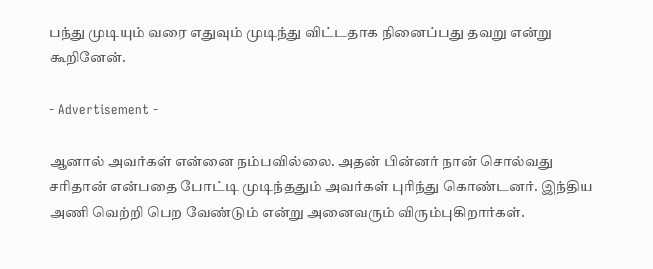பந்து முடியும் வரை எதுவும் முடிந்து விட்டதாக நினைப்பது தவறு என்று கூறினேன்.

- Advertisement -

ஆனால் அவர்கள் என்னை நம்பவில்லை. அதன் பின்னர் நான் சொல்வது சரிதான் என்பதை போட்டி முடிந்ததும் அவர்கள் புரிந்து கொண்டனர். இந்திய அணி வெற்றி பெற வேண்டும் என்று அனைவரும் விரும்புகிறார்கள்.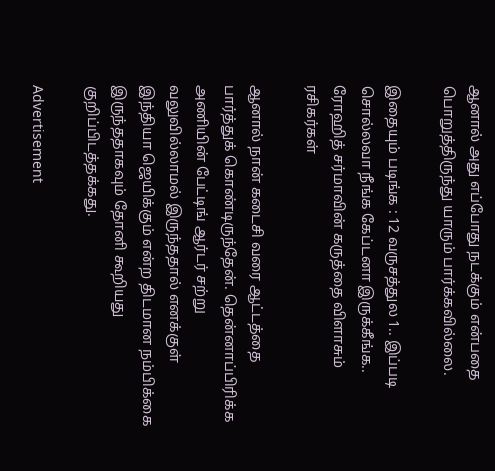ஆனால் அது எப்போது நடக்கும் என்பதை பொறுத்திருந்து யாரும் பார்க்கவில்லை.

இதையும் படிங்க : 12 வருசத்துல 1.. இப்படி சொல்லவா நீங்க கேப்டனா இருக்கீங்க.. ரோஹித் சர்மாவின் கருத்தை விளாசும் ரசிகர்கள்

ஆனால் நான் கடைசி வரை ஆட்டத்தை பார்த்துக் கொண்டிருந்தேன். தென்னாப்பிரிக்க அணியின் பேட்டிங் ஆர்டர் சற்று வலுவில்லாமல் இருந்ததால் எனக்குள் இந்தியா ஜெயிக்கும் என்ற திடமான நம்பிக்கை இருந்ததாகவும் தோனி கூறியது குறிப்பிடத்தக்கது.

Advertisement